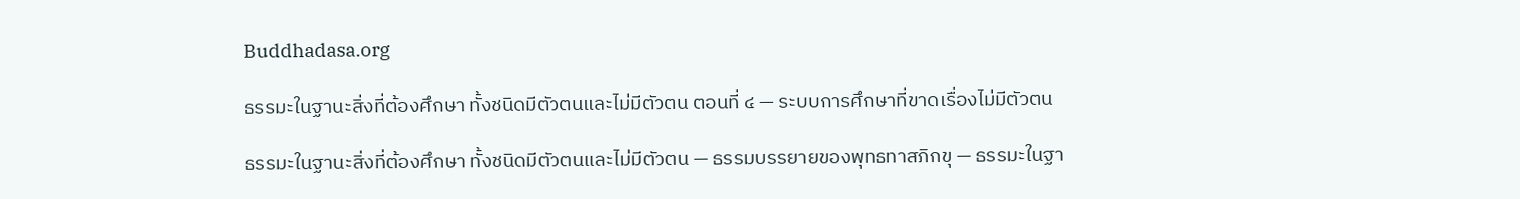Buddhadasa.org

ธรรมะในฐานะสิ่งที่ต้องศึกษา ทั้งชนิดมีตัวตนและไม่มีตัวตน ตอนที่ ๔ — ระบบการศึกษาที่ขาดเรื่องไม่มีตัวตน

ธรรมะในฐานะสิ่งที่ต้องศึกษา ทั้งชนิดมีตัวตนและไม่มีตัวตน — ธรรมบรรยายของพุทธทาสภิกขุ — ธรรมะในฐา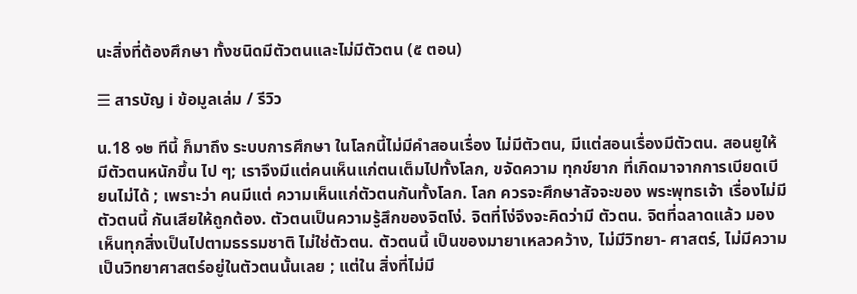นะสิ่งที่ต้องศึกษา ทั้งชนิดมีตัวตนและไม่มีตัวตน (๕ ตอน)

☰ สารบัญ ℹ ข้อมูลเล่ม / รีวิว

น.18 ๑๒ ทีนี้ ก็มาถึง ระบบการศึกษา ในโลกนี้ไม่มีคำสอนเรื่อง ไม่มีตัวตน, มีแต่สอนเรื่องมีตัวตน. สอนยูให้มีตัวตนหนักขึ้น ไป ๆ; เราจึงมีแต่คนเห็นแก่ตนเต็มไปทั้งโลก, ขจัดความ ทุกข์ยาก ที่เกิดมาจากการเบียดเบียนไม่ได้ ; เพราะว่า คนมีแต่ ความเห็นแก่ตัวตนกันทั้งโลก. โลก ควรจะศึกษาสัจจะของ พระพุทธเจ้า เรื่องไม่มีตัวตนนี้ กันเสียให้ถูกต้อง. ตัวตนเป็นความรู้สึกของจิตโง่. จิตที่โง่จึงจะคิดว่ามี ตัวตน. จิตที่ฉลาดแล้ว มองเห็นทุกสิ่งเป็นไปตามธรรมชาติ ไม่ใช่ตัวตน. ตัวตนนี้ เป็นของมายาเหลวคว้าง, ไม่มีวิทยา- ศาสตร์, ไม่มีความเป็นวิทยาศาสตร์อยู่ในตัวตนนั้นเลย ; แต่ใน สิ่งที่ไม่มี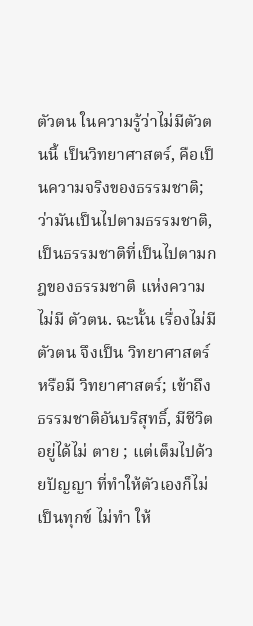ตัวตน ในความรู้ว่าไม่มีตัวตนนี้ เป็นวิทยาศาสตร์, คือเป็นความจริงของธรรมชาติ; ว่ามันเป็นไปตามธรรมชาติ, เป็นธรรมชาติที่เป็นไปตามกฎของธรรมชาติ แห่งความไม่มี ตัวตน. ฉะนั้น เรื่องไม่มีตัวตน จึงเป็น วิทยาศาสตร์ หรือมี วิทยาศาสตร์; เข้าถึงธรรมชาติอันบริสุทธิ์, มีชีวิตอยู่ได้ไม่ ตาย ; แต่เต็มไปด้วยปัญญา ที่ทำให้ตัวเองก็ไม่เป็นทุกข์ ไม่ทำ ให้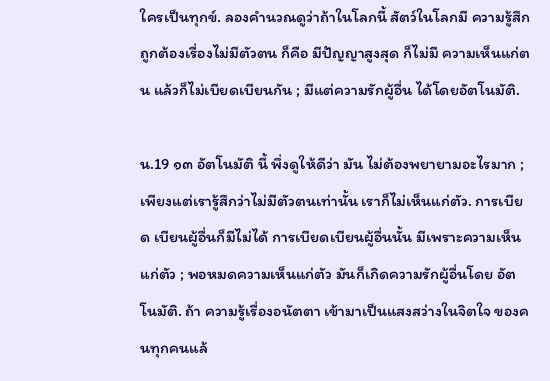ใครเป็นทุกข์. ลองคำนวณดูว่าถ้าในโลกนี้ สัตว์ในโลกมี ความรู้สึกถูกต้องเรื่องไม่มีตัวตน ก็คือ มีปัญญาสูงสุด ก็ไม่มี ความเห็นแก่ตน แล้วก็ไม่เบียดเบียนกัน ; มีแต่ความรักผู้อื่น ได้โดยอัตโนมัติ.

น.19 ๑๓ อัตโนมัติ นี้ พึ่งดูให้ดีว่า มัน ไม่ต้องพยายามอะไรมาก ; เพียงแต่เรารู้สึกว่าไม่มีตัวตนเท่านั้น เราก็ไม่เห็นแก่ตัว. การเบียด เบียนผู้อื่นก็มีไม่ได้ การเบียดเบียนผู้อื่นนั้น มีเพราะความเห็น แก่ตัว ; พอหมดความเห็นแก่ตัว มันก็เกิดความรักผู้อื่นโดย อัตโนมัติ. ถ้า ความรู้เรื่องอนัตตา เข้ามาเป็นแสงสว่างในจิตใจ ของคนทุกคนแล้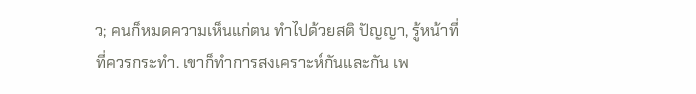ว; คนก็หมดความเห็นแก่ตน ทำไปด้วยสติ ปัญญา, รู้หน้าที่ที่ควรกระทำ. เขาก็ทำการสงเคราะห์กันและกัน เพ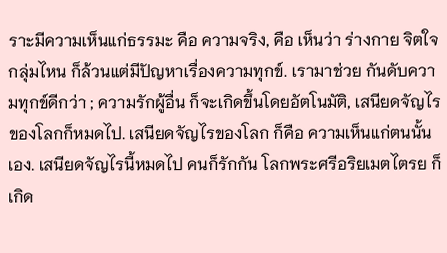ราะมีความเห็นแก่ธรรมะ คือ ความจริง, คือ เห็นว่า ร่างกาย จิตใจกลุ่มไหน ก็ล้วนแต่มีปัญหาเรื่องความทุกข์. เรามาช่วย กันดับความทุกข์ดีกว่า ; ความรักผู้อื่น ก็จะเกิดขึ้นโดยอัตโนมัติ, เสนียดจัญไรของโลกก็หมดไป. เสนียดจัญไรของโลก ก็คือ ความเห็นแก่ตนนั้นเอง. เสนียดจัญไรนี้หมดไป คนก็รักกัน โลกพระศรีอริยเมตไตรย ก็เกิด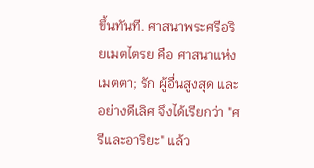ขึ้นทันที. ศาสนาพระศรีอริยเมตไตรย คือ ศาสนาแห่งเมตตา; รัก ผู้อื่นสูงสุด และอย่างดีเลิศ จึงได้เรียกว่า "ศรีและอาริยะ" แล้ว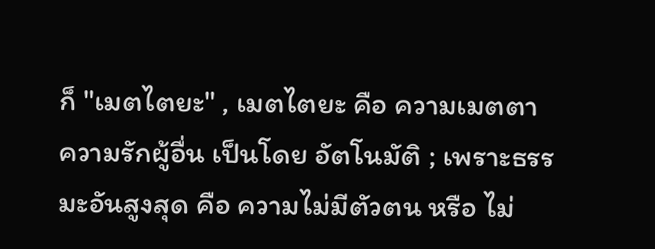ก็ "เมตไตยะ" , เมตไตยะ คือ ความเมตตา ความรักผู้อื่น เป็นโดย อัตโนมัติ ; เพราะธรรมะอันสูงสุด คือ ความไม่มีตัวตน หรือ ไม่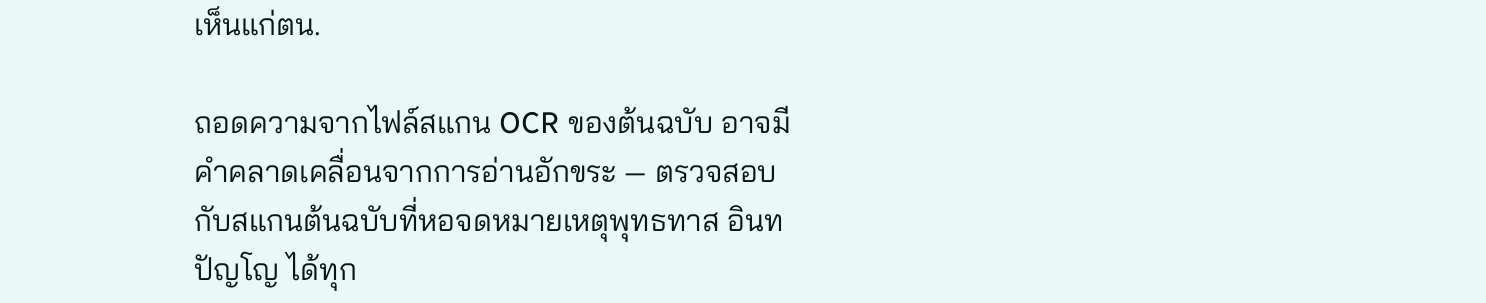เห็นแก่ตน.

ถอดความจากไฟล์สแกน OCR ของต้นฉบับ อาจมีคำคลาดเคลื่อนจากการอ่านอักขระ — ตรวจสอบกับสแกนต้นฉบับที่หอจดหมายเหตุพุทธทาส อินทปัญโญ ได้ทุก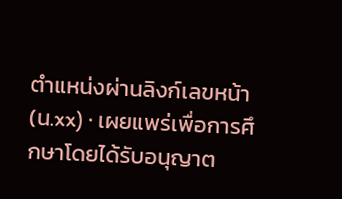ตำแหน่งผ่านลิงก์เลขหน้า (น.xx) · เผยแพร่เพื่อการศึกษาโดยได้รับอนุญาต